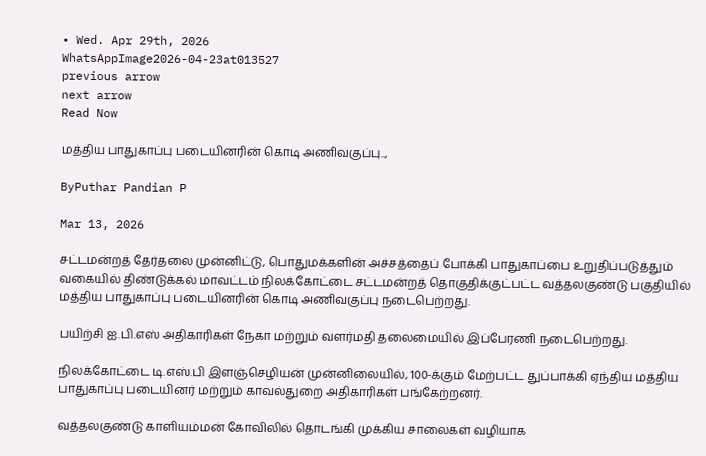• Wed. Apr 29th, 2026
WhatsAppImage2026-04-23at013527
previous arrow
next arrow
Read Now

மத்திய பாதுகாப்பு படையினரின் கொடி அணிவகுப்பு..,

ByPuthar Pandian P

Mar 13, 2026

சட்டமன்றத் தேர்தலை முன்னிட்டு, பொதுமக்களின் அச்சத்தைப் போக்கி பாதுகாப்பை உறுதிப்படுத்தும் வகையில் திண்டுக்கல் மாவட்டம் நிலக்கோட்டை சட்டமன்றத் தொகுதிக்குட்பட்ட வத்தலகுண்டு பகுதியில் மத்திய பாதுகாப்பு படையினரின் கொடி அணிவகுப்பு நடைபெற்றது.

பயிற்சி ஐ.பி.எஸ் அதிகாரிகள் நேகா மற்றும் வளர்மதி தலைமையில் இப்பேரணி நடைபெற்றது.

நிலக்கோட்டை டி.எஸ்.பி இளஞ்செழியன் முன்னிலையில், 100-க்கும் மேற்பட்ட துப்பாக்கி ஏந்திய மத்திய பாதுகாப்பு படையினர் மற்றும் காவல்துறை அதிகாரிகள் பங்கேற்றனர்.

வத்தலகுண்டு காளியம்மன் கோவிலில் தொடங்கி முக்கிய சாலைகள் வழியாக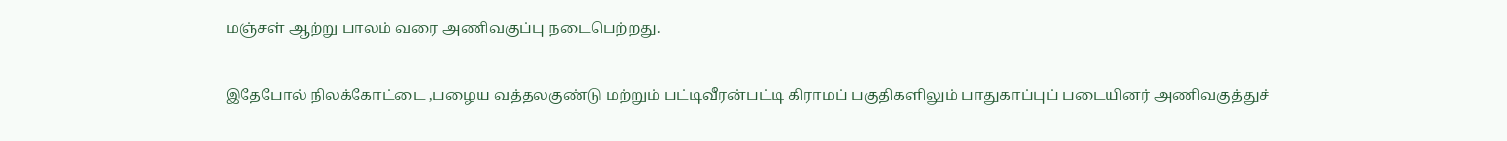மஞ்சள் ஆற்று பாலம் வரை அணிவகுப்பு நடைபெற்றது.

இதேபோல் நிலக்கோட்டை ,பழைய வத்தலகுண்டு மற்றும் பட்டிவீரன்பட்டி கிராமப் பகுதிகளிலும் பாதுகாப்புப் படையினர் அணிவகுத்துச்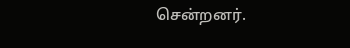சென்றனர்.